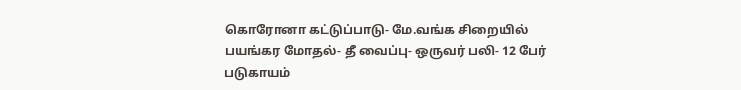கொரோனா கட்டுப்பாடு- மே.வங்க சிறையில் பயங்கர மோதல்- தீ வைப்பு- ஒருவர் பலி- 12 பேர் படுகாயம்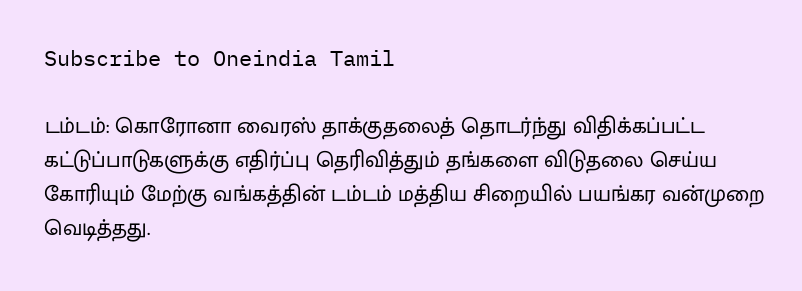Subscribe to Oneindia Tamil

டம்டம்: கொரோனா வைரஸ் தாக்குதலைத் தொடர்ந்து விதிக்கப்பட்ட கட்டுப்பாடுகளுக்கு எதிர்ப்பு தெரிவித்தும் தங்களை விடுதலை செய்ய கோரியும் மேற்கு வங்கத்தின் டம்டம் மத்திய சிறையில் பயங்கர வன்முறை வெடித்தது.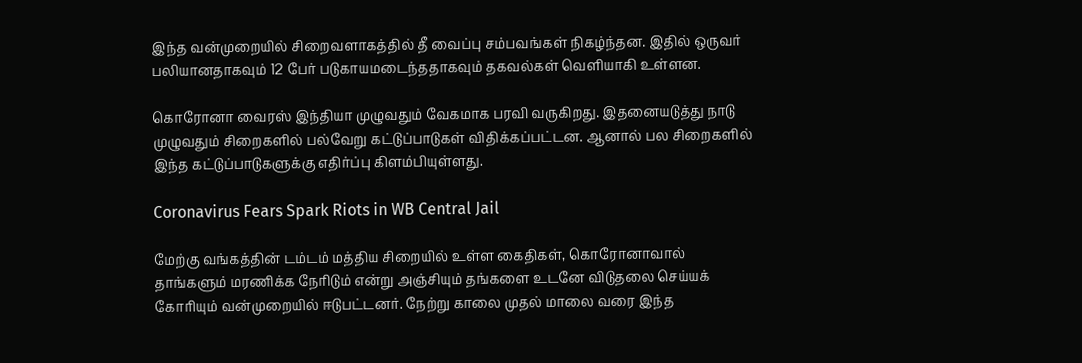இந்த வன்முறையில் சிறைவளாகத்தில் தீ வைப்பு சம்பவங்கள் நிகழ்ந்தன. இதில் ஒருவர் பலியானதாகவும் 12 பேர் படுகாயமடைந்ததாகவும் தகவல்கள் வெளியாகி உள்ளன.

கொரோனா வைரஸ் இந்தியா முழுவதும் வேகமாக பரவி வருகிறது. இதனையடுத்து நாடு முழுவதும் சிறைகளில் பல்வேறு கட்டுப்பாடுகள் விதிக்கப்பட்டன. ஆனால் பல சிறைகளில் இந்த கட்டுப்பாடுகளுக்கு எதிர்ப்பு கிளம்பியுள்ளது.

Coronavirus Fears Spark Riots in WB Central Jail

மேற்கு வங்கத்தின் டம்டம் மத்திய சிறையில் உள்ள கைதிகள், கொரோனாவால் தாங்களும் மரணிக்க நேரிடும் என்று அஞ்சியும் தங்களை உடனே விடுதலை செய்யக் கோரியும் வன்முறையில் ஈடுபட்டனர். நேற்று காலை முதல் மாலை வரை இந்த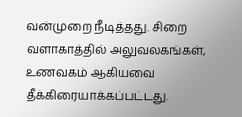வன்முறை நீடித்தது. சிறை வளாகாத்தில் அலுவலகங்கள், உணவகம் ஆகியவை தீக்கிரையாக்கப்பட்டது.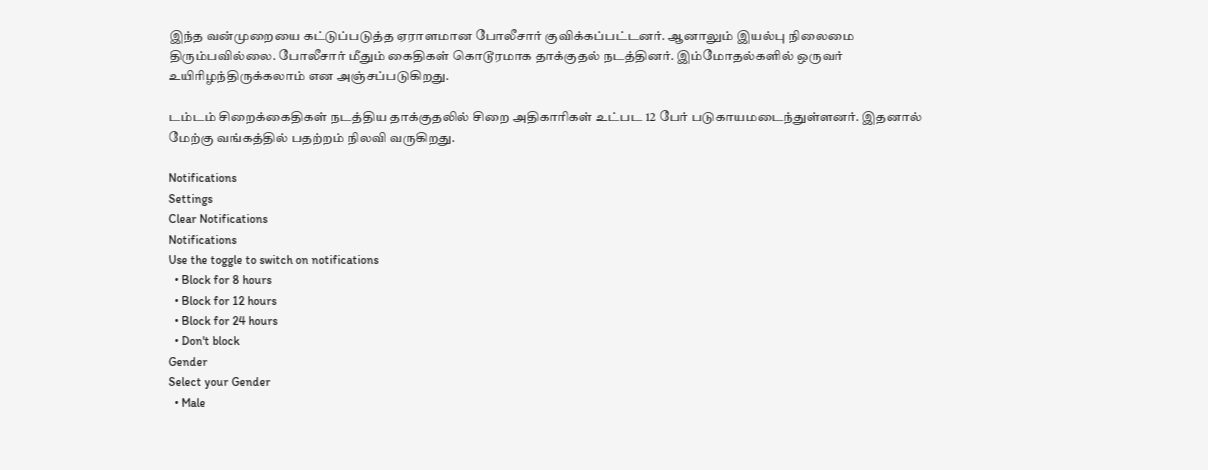இந்த வன்முறையை கட்டுப்படுத்த ஏராளமான போலீசார் குவிக்கப்பட்டனர். ஆனாலும் இயல்பு நிலைமை திரும்பவில்லை. போலீசார் மீதும் கைதிகள் கொடூரமாக தாக்குதல் நடத்தினர். இம்மோதல்களில் ஒருவர் உயிரிழந்திருக்கலாம் என அஞ்சப்படுகிறது.

டம்டம் சிறைக்கைதிகள் நடத்திய தாக்குதலில் சிறை அதிகாரிகள் உட்பட 12 பேர் படுகாயமடைந்துள்ளனர். இதனால் மேற்கு வங்கத்தில் பதற்றம் நிலவி வருகிறது.

Notifications
Settings
Clear Notifications
Notifications
Use the toggle to switch on notifications
  • Block for 8 hours
  • Block for 12 hours
  • Block for 24 hours
  • Don't block
Gender
Select your Gender
  • Male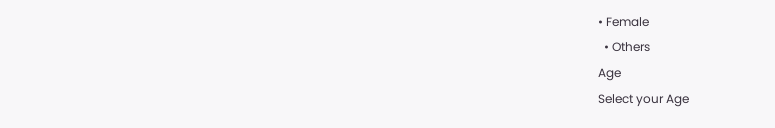• Female
  • Others
Age
Select your Age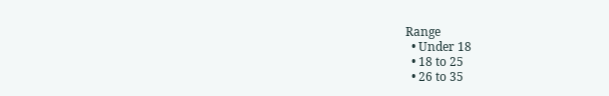Range
  • Under 18
  • 18 to 25
  • 26 to 35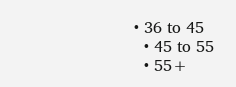• 36 to 45
  • 45 to 55
  • 55+